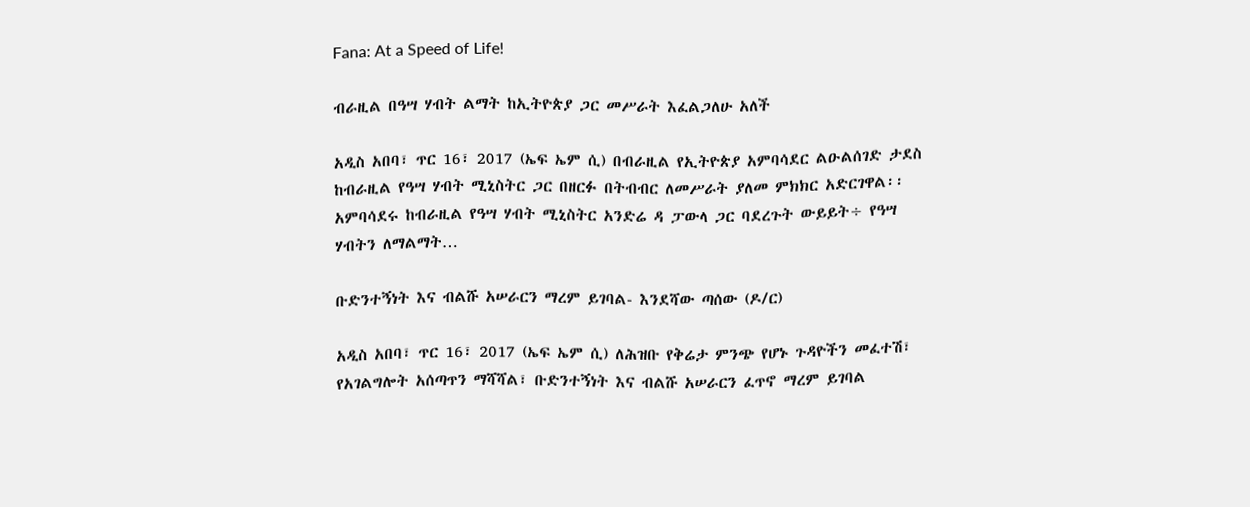Fana: At a Speed of Life!

ብራዚል በዓሣ ሃብት ልማት ከኢትዮጵያ ጋር መሥራት እፈልጋለሁ አለች

አዲስ አበባ፣ ጥር 16፣ 2017 (ኤፍ ኤም ሲ) በብራዚል የኢትዮጵያ አምባሳደር ልዑልሰገድ ታደስ ከብራዚል የዓሣ ሃብት ሚኒስትር ጋር በዘርፉ በትብብር ለመሥራት ያለመ ምክክር አድርገዋል፡፡ አምባሳደሩ ከብራዚል የዓሣ ሃብት ሚኒስትር አንድሬ ዳ ፓውላ ጋር ባደረጉት ውይይት÷ የዓሣ ሃብትን ለማልማት…

ቡድንተኝነት እና ብልሹ አሠራርን ማረም ይገባል- እንደሻው ጣሰው (ዶ/ር)

አዲስ አበባ፣ ጥር 16፣ 2017 (ኤፍ ኤም ሲ) ለሕዝቡ የቅሬታ ምንጭ የሆኑ ጉዳዮችን መፈተሽ፣ የአገልግሎት አሰጣጥን ማሻሻል፣ ቡድንተኝነት እና ብልሹ አሠራርን ፈጥኖ ማረም ይገባል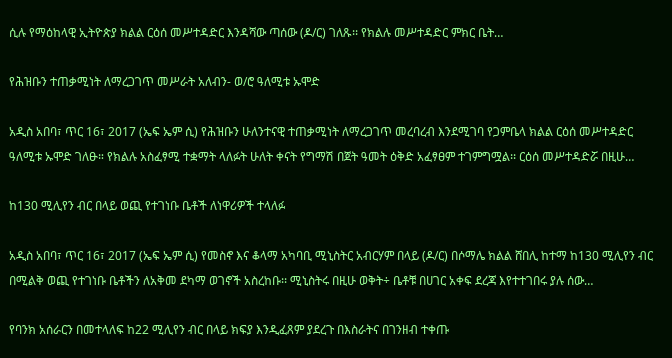ሲሉ የማዕከላዊ ኢትዮጵያ ክልል ርዕሰ መሥተዳድር እንዳሻው ጣሰው (ዶ/ር) ገለጹ፡፡ የክልሉ መሥተዳድር ምክር ቤት…

የሕዝቡን ተጠቃሚነት ለማረጋገጥ መሥራት አለብን- ወ/ሮ ዓለሚቱ ኡሞድ

አዲስ አበባ፣ ጥር 16፣ 2017 (ኤፍ ኤም ሲ) የሕዝቡን ሁለንተናዊ ተጠቃሚነት ለማረጋገጥ መረባረብ እንደሚገባ የጋምቤላ ክልል ርዕሰ መሥተዳድር ዓለሚቱ ኡሞድ ገለፁ። የክልሉ አስፈፃሚ ተቋማት ላለፉት ሁለት ቀናት የግማሽ በጀት ዓመት ዕቅድ አፈፃፀም ተገምግሟል፡፡ ርዕሰ መሥተዳድሯ በዚሁ…

ከ130 ሚሊየን ብር በላይ ወጪ የተገነቡ ቤቶች ለነዋሪዎች ተላለፉ

አዲስ አበባ፣ ጥር 16፣ 2017 (ኤፍ ኤም ሲ) የመስኖ እና ቆላማ አካባቢ ሚኒስትር አብርሃም በላይ (ዶ/ር) በሶማሌ ክልል ሸበሊ ከተማ ከ130 ሚሊየን ብር በሚልቅ ወጪ የተገነቡ ቤቶችን ለአቅመ ደካማ ወገኖች አስረከቡ፡፡ ሚኒስትሩ በዚሁ ወቅት÷ ቤቶቹ በሀገር አቀፍ ደረጃ እየተተገበሩ ያሉ ሰው…

የባንክ አሰራርን በመተላለፍ ከ22 ሚሊየን ብር በላይ ክፍያ እንዲፈጸም ያደረጉ በእስራትና በገንዘብ ተቀጡ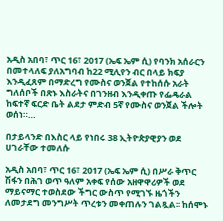አዲስ አበባ፣ ጥር 16፣ 2017 (ኤፍ ኤም ሲ) የባንክ አሰራርን በመተላለፍ ያለአግባብ ከ22 ሚሊየን ብር በላይ ክፍያ እንዲፈጸም በማድረግ የሙስና ወንጀል የተከሰሱ አራት ግለሰቦች በጽኑ እስራትና በገንዘብ እንዲቀጡ የፌዴራል ከፍተኛ ፍርድ ቤት ልደታ ምድብ 5ኛ የሙስና ወንጀል ችሎት ወሰነ።…

በታይላንድ በእስር ላይ የነበሩ 38 ኢትዮጵያዊያን ወደ ሀገራቸው ተመለሱ

አዲስ አበባ፣ ጥር 16፣ 2017 (ኤፍ ኤም ሲ) በሥራ ቅጥር ሽፋን በሕገ ወጥ ዓለም አቀፍ የሰው አዘዋዋሪዎች ወደ ማይናማር ተወስደው ችግር ውስጥ የሚገኙ ዜጎችን ለመታደግ መንግሥት ጥረቱን መቀጠሉን ገልጿል፡፡ ከሰሞኑ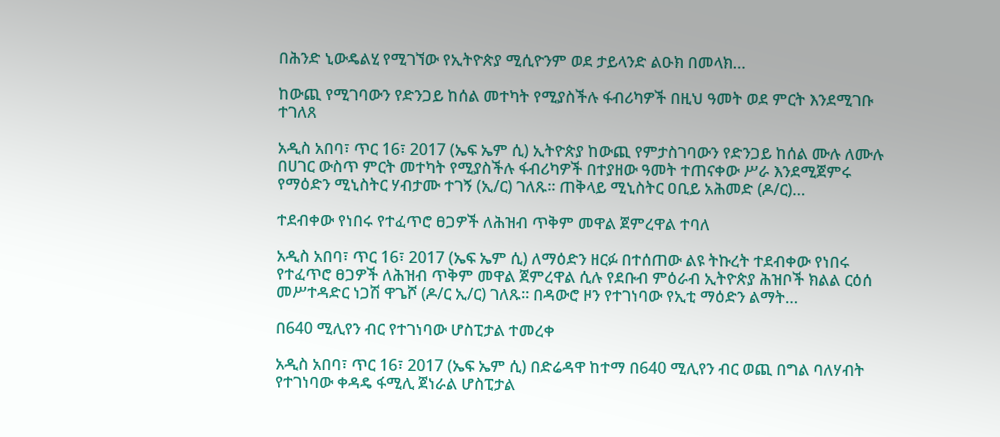በሕንድ ኒውዴልሂ የሚገኘው የኢትዮጵያ ሚሲዮንም ወደ ታይላንድ ልዑክ በመላክ…

ከውጪ የሚገባውን የድንጋይ ከሰል መተካት የሚያስችሉ ፋብሪካዎች በዚህ ዓመት ወደ ምርት እንደሚገቡ ተገለጸ

አዲስ አበባ፣ ጥር 16፣ 2017 (ኤፍ ኤም ሲ) ኢትዮጵያ ከውጪ የምታስገባውን የድንጋይ ከሰል ሙሉ ለሙሉ በሀገር ውስጥ ምርት መተካት የሚያስችሉ ፋብሪካዎች በተያዘው ዓመት ተጠናቀው ሥራ እንደሚጀምሩ የማዕድን ሚኒስትር ሃብታሙ ተገኝ (ኢ/ር) ገለጹ፡፡ ጠቅላይ ሚኒስትር ዐቢይ አሕመድ (ዶ/ር)…

ተደብቀው የነበሩ የተፈጥሮ ፀጋዎች ለሕዝብ ጥቅም መዋል ጀምረዋል ተባለ

አዲስ አበባ፣ ጥር 16፣ 2017 (ኤፍ ኤም ሲ) ለማዕድን ዘርፉ በተሰጠው ልዩ ትኩረት ተደብቀው የነበሩ የተፈጥሮ ፀጋዎች ለሕዝብ ጥቅም መዋል ጀምረዋል ሲሉ የደቡብ ምዕራብ ኢትዮጵያ ሕዝቦች ክልል ርዕሰ መሥተዳድር ነጋሽ ዋጌሾ (ዶ/ር ኢ/ር) ገለጹ። በዳውሮ ዞን የተገነባው የኢቲ ማዕድን ልማት…

በ640 ሚሊየን ብር የተገነባው ሆስፒታል ተመረቀ

አዲስ አበባ፣ ጥር 16፣ 2017 (ኤፍ ኤም ሲ) በድሬዳዋ ከተማ በ640 ሚሊየን ብር ወጪ በግል ባለሃብት የተገነባው ቀዳዴ ፋሚሊ ጀነራል ሆስፒታል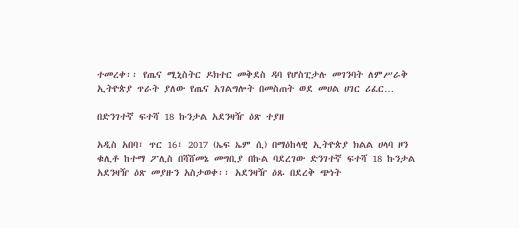ተመረቀ፡፡ የጤና ሚኒስትር ዶክተር መቅደስ ዳባ የሆስፒታሉ መገንባት ለምሥራቅ ኢትዮጵያ ጥራት ያለው የጤና አገልግሎት በመስጠት ወደ መሀል ሀገር ሪፈር…

በድንገተኛ ፍተሻ 18 ኩንታል አደንዛዥ ዕጽ ተያዘ

አዲስ አበባ፣ ጥር 16፣ 2017 (ኤፍ ኤም ሲ) በማዕከላዊ ኢትዮጵያ ክልል ሀላባ ዞን ቁሊቶ ከተማ ፖሊስ በሻሸመኔ መግቢያ በኩል ባደረገው ድንገተኛ ፍተሻ 18 ኩንታል አደንዛዥ ዕጽ መያዙን አስታወቀ፡፡ አደንዛዥ ዕጹ በደረቅ ጭነት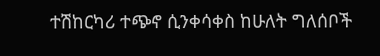ተሽከርካሪ ተጭኖ ሲንቀሳቀስ ከሁለት ግለሰቦች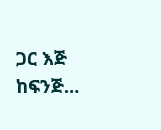ጋር እጅ ከፍንጅ…